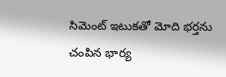సిమెంట్ ఇటుకతో మోది భర్తను చంపిన భార్య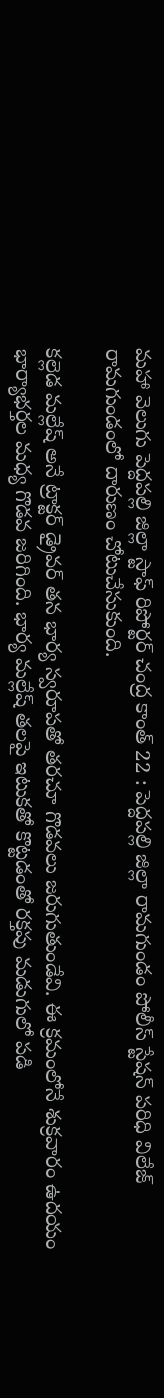మహా వెలుగు పెద్దపల్లి జిల్లా స్టాఫ్ రిపోర్టర్ చంద్ర కాంత్ 22 : పెద్దపల్లి జిల్లా రామగుండం పోలీస్ స్టేషన్ పరిధి విలేజ్ రామగుండంలో దారుణం చోటుచేసుకుంది.

కల్లెడ మల్లేష్ అనే ట్రాక్టర్ డ్రైవర్ తన భార్య స్వరూపతో తరచూ గొడవలు జరుగుతుండేవి. ఈ క్రమంలోనే శుక్రవారం ఉదయం భార్యాభర్తల మధ్య గొడవ జరిగింది. భార్య మల్లేష్ తలపై ఇటుకతో కొట్టడంతో రక్తపు మడుగులో పడి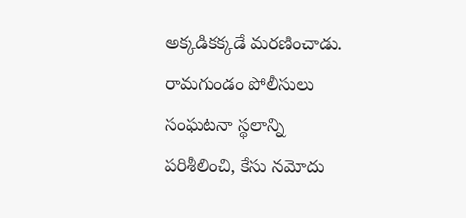అక్కడికక్కడే మరణించాడు. రామగుండం పోలీసులు సంఘటనా స్థలాన్ని పరిశీలించి, కేసు నమోదు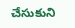చేసుకుని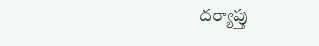దర్యాప్తు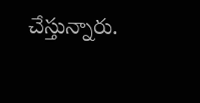చేస్తున్నారు.